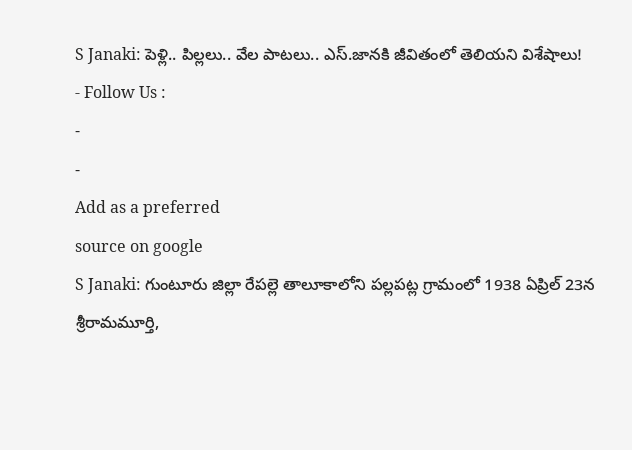S Janaki: పెళ్లి.. పిల్లలు.. వేల పాటలు.. ఎస్.జానకి జీవితంలో తెలియని విశేషాలు!
- Follow Us :
-
-
Add as a preferred
source on google
S Janaki: గుంటూరు జిల్లా రేపల్లె తాలూకాలోని పల్లపట్ల గ్రామంలో 1938 ఏప్రిల్ 23న శ్రీరామమూర్తి,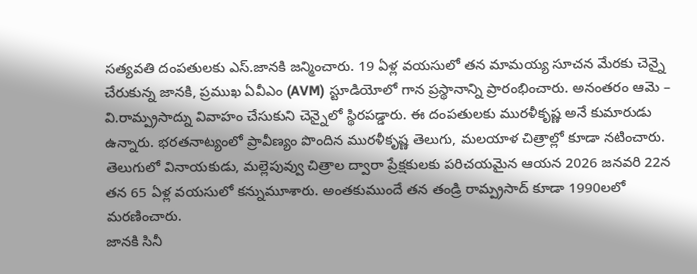సత్యవతి దంపతులకు ఎస్.జానకి జన్మించారు. 19 ఏళ్ల వయసులో తన మామయ్య సూచన మేరకు చెన్నై చేరుకున్న జానకి, ప్రముఖ ఏవీఎం (AVM) స్టూడియోలో గాన ప్రస్థానాన్ని ప్రారంభించారు. అనంతరం ఆమె – వి.రామ్ప్రసాద్ను వివాహం చేసుకుని చెన్నైలో స్థిరపడ్డారు. ఈ దంపతులకు మురళీకృష్ణ అనే కుమారుడు ఉన్నారు. భరతనాట్యంలో ప్రావీణ్యం పొందిన మురళీకృష్ణ తెలుగు, మలయాళ చిత్రాల్లో కూడా నటించారు. తెలుగులో వినాయకుడు, మల్లెపువ్వు చిత్రాల ద్వారా ప్రేక్షకులకు పరిచయమైన ఆయన 2026 జనవరి 22న తన 65 ఏళ్ల వయసులో కన్నుమూశారు. అంతకుముందే తన తండ్రి రామ్ప్రసాద్ కూడా 1990లలో మరణించారు.
జానకి సినీ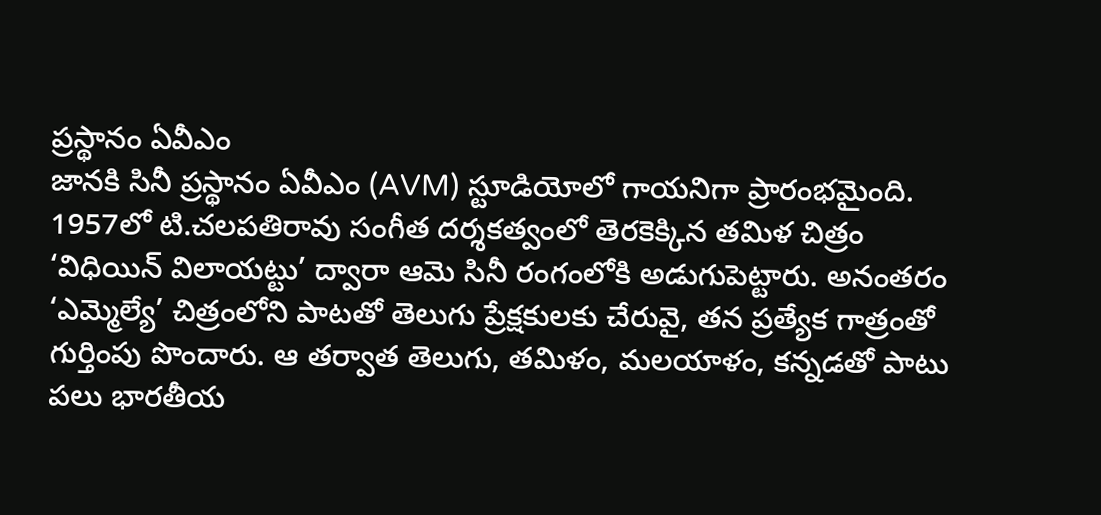ప్రస్థానం ఏవీఎం
జానకి సినీ ప్రస్థానం ఏవీఎం (AVM) స్టూడియోలో గాయనిగా ప్రారంభమైంది. 1957లో టి.చలపతిరావు సంగీత దర్శకత్వంలో తెరకెక్కిన తమిళ చిత్రం ‘విధియిన్ విలాయట్టు’ ద్వారా ఆమె సినీ రంగంలోకి అడుగుపెట్టారు. అనంతరం ‘ఎమ్మెల్యే’ చిత్రంలోని పాటతో తెలుగు ప్రేక్షకులకు చేరువై, తన ప్రత్యేక గాత్రంతో గుర్తింపు పొందారు. ఆ తర్వాత తెలుగు, తమిళం, మలయాళం, కన్నడతో పాటు పలు భారతీయ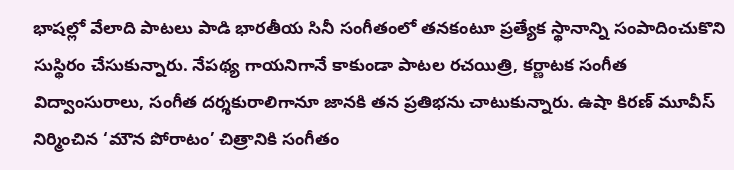భాషల్లో వేలాది పాటలు పాడి భారతీయ సినీ సంగీతంలో తనకంటూ ప్రత్యేక స్థానాన్ని సంపాదించుకొని సుస్థిరం చేసుకున్నారు. నేపథ్య గాయనిగానే కాకుండా పాటల రచయిత్రి, కర్ణాటక సంగీత విద్వాంసురాలు, సంగీత దర్శకురాలిగానూ జానకి తన ప్రతిభను చాటుకున్నారు. ఉషా కిరణ్ మూవీస్ నిర్మించిన ‘మౌన పోరాటం’ చిత్రానికి సంగీతం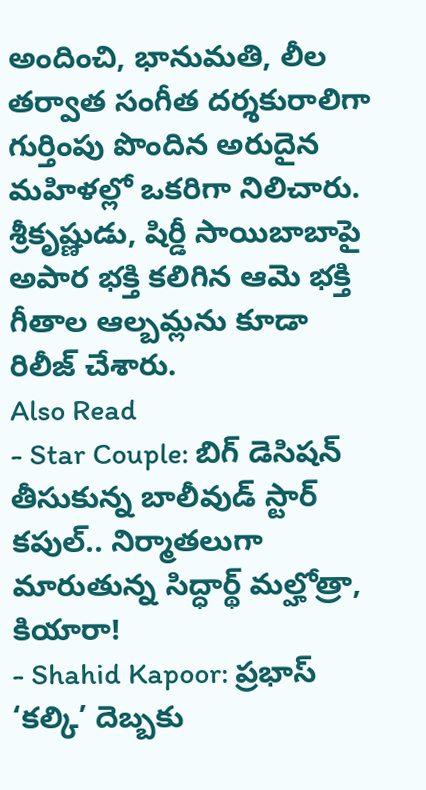అందించి, భానుమతి, లీల తర్వాత సంగీత దర్శకురాలిగా గుర్తింపు పొందిన అరుదైన మహిళల్లో ఒకరిగా నిలిచారు. శ్రీకృష్ణుడు, షిర్డీ సాయిబాబాపై అపార భక్తి కలిగిన ఆమె భక్తి గీతాల ఆల్బమ్లను కూడా రిలీజ్ చేశారు.
Also Read
- Star Couple: బిగ్ డెసిషన్ తీసుకున్న బాలీవుడ్ స్టార్ కపుల్.. నిర్మాతలుగా మారుతున్న సిద్ధార్థ్ మల్హోత్రా, కియారా!
- Shahid Kapoor: ప్రభాస్ ‘కల్కి’ దెబ్బకు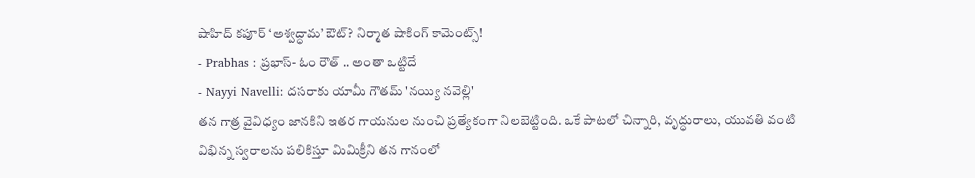షాహిద్ కపూర్ ‘అశ్వద్ధామ’ ఔట్? నిర్మాత షాకింగ్ కామెంట్స్!
- Prabhas : ప్రభాస్- ఓం రౌత్ .. అంతా ఒట్టిదే
- Nayyi Navelli: దసరాకు యామీ గౌతమ్ 'నయ్యి నవెల్లి'
తన గాత్ర వైవిధ్యం జానకిని ఇతర గాయనుల నుంచి ప్రత్యేకంగా నిలబెట్టింది. ఒకే పాటలో చిన్నారి, వృద్ధురాలు, యువతి వంటి విభిన్న స్వరాలను పలికిస్తూ మిమిక్రీని తన గానంలో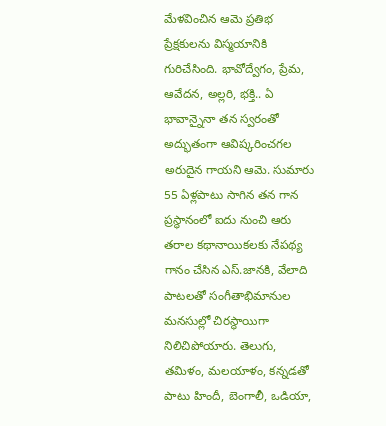మేళవించిన ఆమె ప్రతిభ ప్రేక్షకులను విస్మయానికి గురిచేసింది. భావోద్వేగం, ప్రేమ, ఆవేదన, అల్లరి, భక్తి.. ఏ భావాన్నైనా తన స్వరంతో అద్భుతంగా ఆవిష్కరించగల అరుదైన గాయని ఆమె. సుమారు 55 ఏళ్లపాటు సాగిన తన గాన ప్రస్థానంలో ఐదు నుంచి ఆరు తరాల కథానాయికలకు నేపథ్య గానం చేసిన ఎస్.జానకి, వేలాది పాటలతో సంగీతాభిమానుల మనసుల్లో చిరస్థాయిగా నిలిచిపోయారు. తెలుగు, తమిళం, మలయాళం, కన్నడతో పాటు హిందీ, బెంగాలీ, ఒడియా,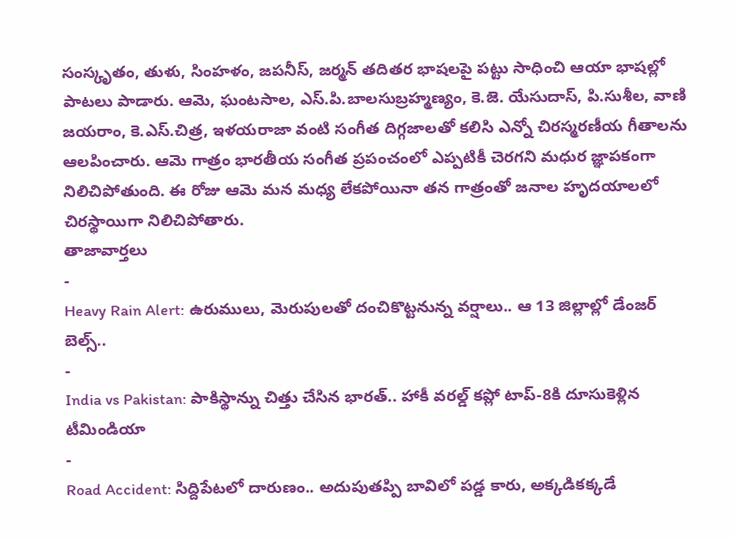సంస్కృతం, తుళు, సింహళం, జపనీస్, జర్మన్ తదితర భాషలపై పట్టు సాధించి ఆయా భాషల్లో పాటలు పాడారు. ఆమె, ఘంటసాల, ఎస్.పి.బాలసుబ్రహ్మణ్యం, కె.జె. యేసుదాస్, పి.సుశీల, వాణి జయరాం, కె.ఎస్.చిత్ర, ఇళయరాజా వంటి సంగీత దిగ్గజాలతో కలిసి ఎన్నో చిరస్మరణీయ గీతాలను ఆలపించారు. ఆమె గాత్రం భారతీయ సంగీత ప్రపంచంలో ఎప్పటికీ చెరగని మధుర జ్ఞాపకంగా నిలిచిపోతుంది. ఈ రోజు ఆమె మన మధ్య లేకపోయినా తన గాత్రంతో జనాల హృదయాలలో చిరస్థాయిగా నిలిచిపోతారు.
తాజావార్తలు
-
Heavy Rain Alert: ఉరుములు, మెరుపులతో దంచికొట్టనున్న వర్షాలు.. ఆ 13 జిల్లాల్లో డేంజర్ బెల్స్..
-
India vs Pakistan: పాకిస్థాన్ను చిత్తు చేసిన భారత్.. హాకీ వరల్డ్ కప్లో టాప్-8కి దూసుకెళ్లిన టీమిండియా
-
Road Accident: సిద్దిపేటలో దారుణం.. అదుపుతప్పి బావిలో పడ్డ కారు, అక్కడికక్కడే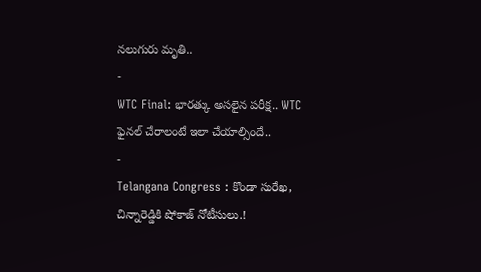నలుగురు మృతి..
-
WTC Final: భారత్కు అసలైన పరీక్ష.. WTC ఫైనల్ చేరాలంటే ఇలా చేయాల్సిందే..
-
Telangana Congress : కొండా సురేఖ, చిన్నారెడ్డికి షోకాజ్ నోటీసులు.!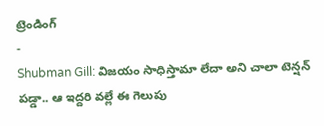ట్రెండింగ్
-
Shubman Gill: విజయం సాధిస్తామా లేదా అని చాలా టెన్షన్ పడ్డా.. ఆ ఇద్దరి వల్లే ఈ గెలుపు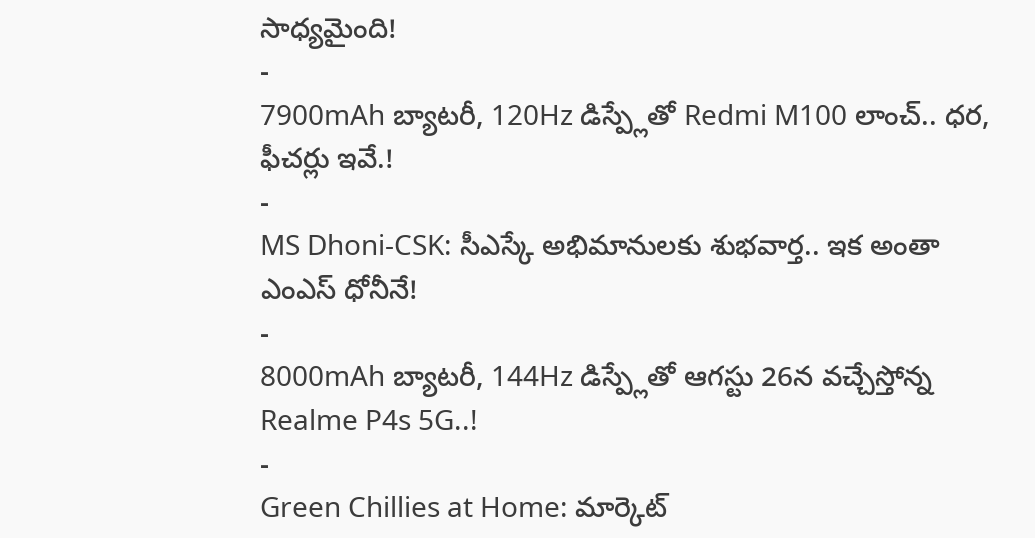సాధ్యమైంది!
-
7900mAh బ్యాటరీ, 120Hz డిస్ప్లేతో Redmi M100 లాంచ్.. ధర, ఫీచర్లు ఇవే.!
-
MS Dhoni-CSK: సీఎస్కే అభిమానులకు శుభవార్త.. ఇక అంతా ఎంఎస్ ధోనీనే!
-
8000mAh బ్యాటరీ, 144Hz డిస్ప్లేతో ఆగస్టు 26న వచ్చేస్తోన్న Realme P4s 5G..!
-
Green Chillies at Home: మార్కెట్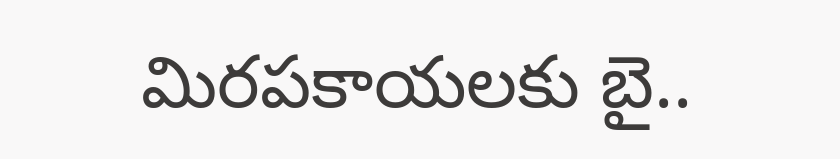మిరపకాయలకు బై..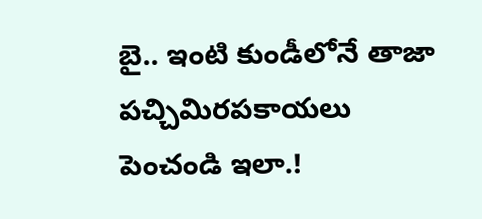బై.. ఇంటి కుండీలోనే తాజా పచ్చిమిరపకాయలు పెంచండి ఇలా.!